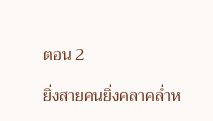ตอน 2

ยิ่งสายคนยิ่งคลาคล่ำห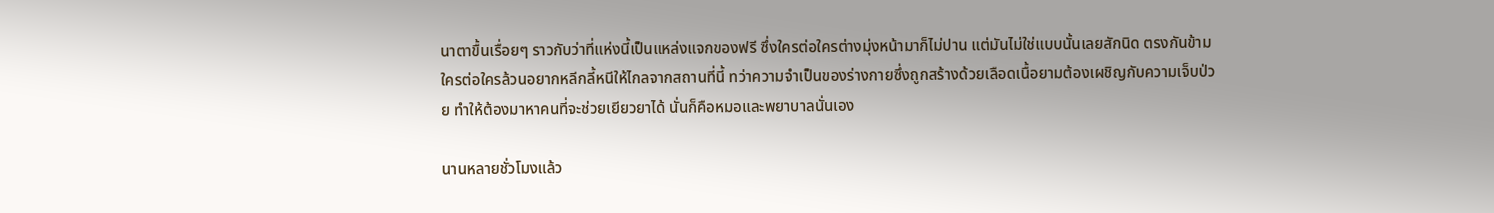นาตาขื้นเรื่อยๆ ราวกับว่าที่แห่งนี้เป็นแหล่งแจกของฟรี ซึ่งใครต่อใครต่างมุ่งหน้ามาก็ไม่ปาน แต่มันไม่ใช่แบบนั้นเลยสักนิด ตรงกันข้ามใครต่อใครล้วนอยากหลีกลี้หนีให้ไกลจากสถานที่นี้ ทว่าความจำเป็นของร่างกายซึ่งถูกสร้างด้วยเลือดเนื้อยามต้องเผชิญกับความเจ็บป่วย ทำให้ต้องมาหาคนที่จะช่วยเยียวยาได้ นั่นก็คือหมอและพยาบาลนั่นเอง

นานหลายชั่วโมงแล้ว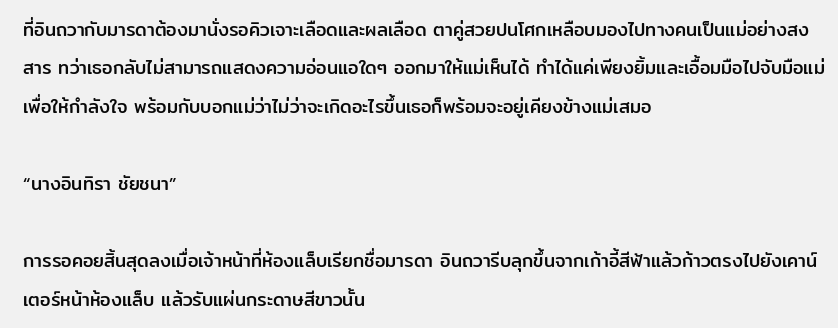ที่อินถวากับมารดาต้องมานั่งรอคิวเจาะเลือดและผลเลือด ตาคู่สวยปนโศกเหลือบมองไปทางคนเป็นแม่อย่างสงสาร ทว่าเธอกลับไม่สามารถแสดงความอ่อนแอใดๆ ออกมาให้แม่เห็นได้ ทำได้แค่เพียงยิ้มและเอื้อมมือไปจับมือแม่เพื่อให้กำลังใจ พร้อมกับบอกแม่ว่าไม่ว่าจะเกิดอะไรขึ้นเธอก็พร้อมจะอยู่เคียงข้างแม่เสมอ

“นางอินทิรา ชัยชนา”

การรอคอยสิ้นสุดลงเมื่อเจ้าหน้าที่ห้องแล็บเรียกชื่อมารดา อินถวารีบลุกขึ้นจากเก้าอี้สีฟ้าแล้วก้าวตรงไปยังเคาน์เตอร์หน้าห้องแล็บ แล้วรับแผ่นกระดาษสีขาวนั้น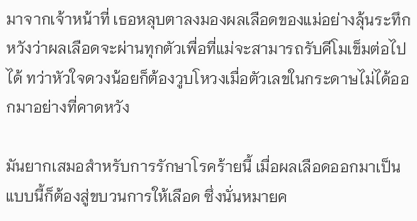มาจากเจ้าหน้าที่ เธอหลุบตาลงมองผลเลือดของแม่อย่างลุ้นระทึก หวังว่าผลเลือดจะผ่านทุกตัวเพื่อที่แม่จะสามารถรับคีโมเข็มต่อไปได้ ทว่าหัวใจดวงน้อยก็ต้องวูบโหวงเมื่อตัวเลขในกระดาษไม่ได้ออกมาอย่างที่คาดหวัง

มันยากเสมอสำหรับการรักษาโรคร้ายนี้ เมื่อผลเลือดออกมาเป็นแบบนี้ก็ต้องสู่ขบวนการให้เลือด ซึ่งนั่นหมายค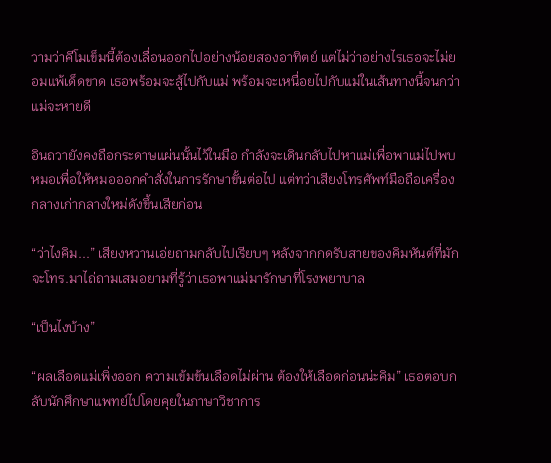วามว่าคีโมเข็มนี้ต้องเลื่อนออกไปอย่างน้อยสองอาทิตย์ แต่ไม่ว่าอย่างไรเธอจะไม่ยอมแพ้เด็ดขาด เธอพร้อมจะสู้ไปกับแม่ พร้อมจะเหนื่อยไปกับแม่ในเส้นทางนี้จนกว่าแม่จะหายดี

อินถวายังคงถือกระดาษแผ่นนั้นไว้ในมือ กำลังจะเดินกลับไปหาแม่เพื่อพาแม่ไปพบหมอเพื่อให้หมอออกคำสั่งในการรักษาขั้นต่อไป แต่ทว่าเสียงโทรศัพท์มือถือเครื่องกลางเก่ากลางใหม่ดังขึ้นเสียก่อน

“ว่าไงคิม...” เสียงหวานเอ่ยถามกลับไปเรียบๆ หลังจากกดรับสายของคิมหันต์ที่มักจะโทร.มาไถ่ถามเสมอยามที่รู้ว่าเธอพาแม่มารักษาที่โรงพยาบาล

“เป็นไงบ้าง”

“ผลเลือดแม่เพิ่งออก ความเข้มข้นเลือดไม่ผ่าน ต้องให้เลือดก่อนน่ะคิม” เธอตอบกลับนักศึกษาแพทย์ไปโดยคุยในภาษาวิชาการ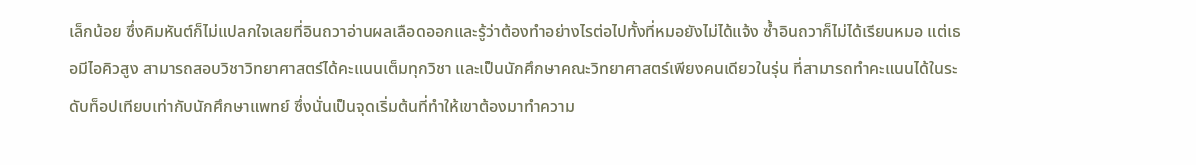เล็กน้อย ซึ่งคิมหันต์ก็ไม่แปลกใจเลยที่อินถวาอ่านผลเลือดออกและรู้ว่าต้องทำอย่างไรต่อไปทั้งที่หมอยังไม่ได้แจ้ง ซ้ำอินถวาก็ไม่ได้เรียนหมอ แต่เธอมีไอคิวสูง สามารถสอบวิชาวิทยาศาสตร์ได้คะแนนเต็มทุกวิชา และเป็นนักศึกษาคณะวิทยาศาสตร์เพียงคนเดียวในรุ่น ที่สามารถทำคะแนนได้ในระดับท็อปเทียบเท่ากับนักศึกษาแพทย์ ซึ่งนั่นเป็นจุดเริ่มต้นที่ทำให้เขาต้องมาทำความ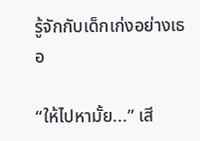รู้จักกับเด็กเก่งอย่างเธอ

“ให้ไปหามั้ย...” เสี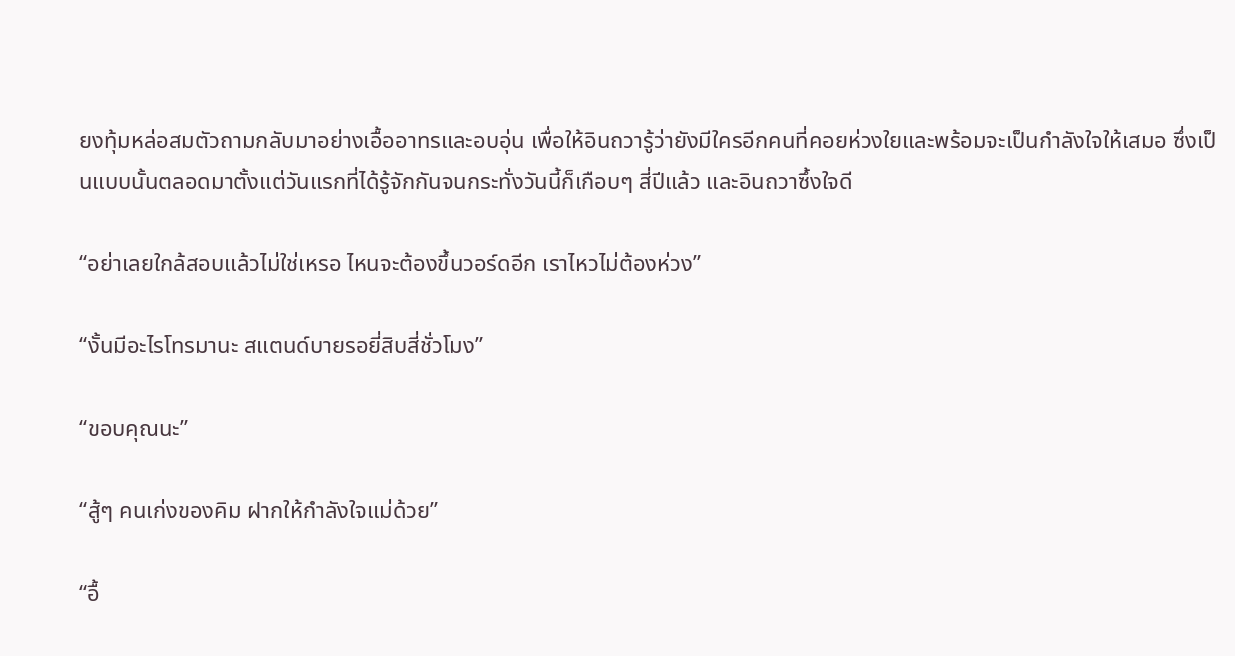ยงทุ้มหล่อสมตัวถามกลับมาอย่างเอื้ออาทรและอบอุ่น เพื่อให้อินถวารู้ว่ายังมีใครอีกคนที่คอยห่วงใยและพร้อมจะเป็นกำลังใจให้เสมอ ซึ่งเป็นแบบนั้นตลอดมาตั้งแต่วันแรกที่ได้รู้จักกันจนกระทั่งวันนี้ก็เกือบๆ สี่ปีแล้ว และอินถวาซึ้งใจดี

“อย่าเลยใกล้สอบแล้วไม่ใช่เหรอ ไหนจะต้องขึ้นวอร์ดอีก เราไหวไม่ต้องห่วง”

“งั้นมีอะไรโทรมานะ สแตนด์บายรอยี่สิบสี่ชั่วโมง”

“ขอบคุณนะ”

“สู้ๆ คนเก่งของคิม ฝากให้กำลังใจแม่ด้วย”

“อื้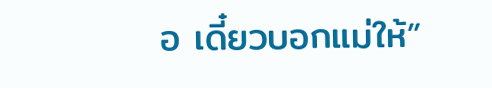อ เดี๋ยวบอกแม่ให้”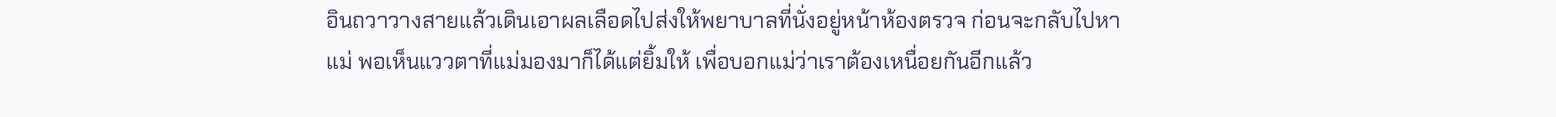อินถวาวางสายแล้วเดินเอาผลเลือดไปส่งให้พยาบาลที่นั่งอยู่หน้าห้องตรวจ ก่อนจะกลับไปหาแม่ พอเห็นแววตาที่แม่มองมาก็ได้แต่ยิ้มให้ เพื่อบอกแม่ว่าเราต้องเหนื่อยกันอีกแล้ว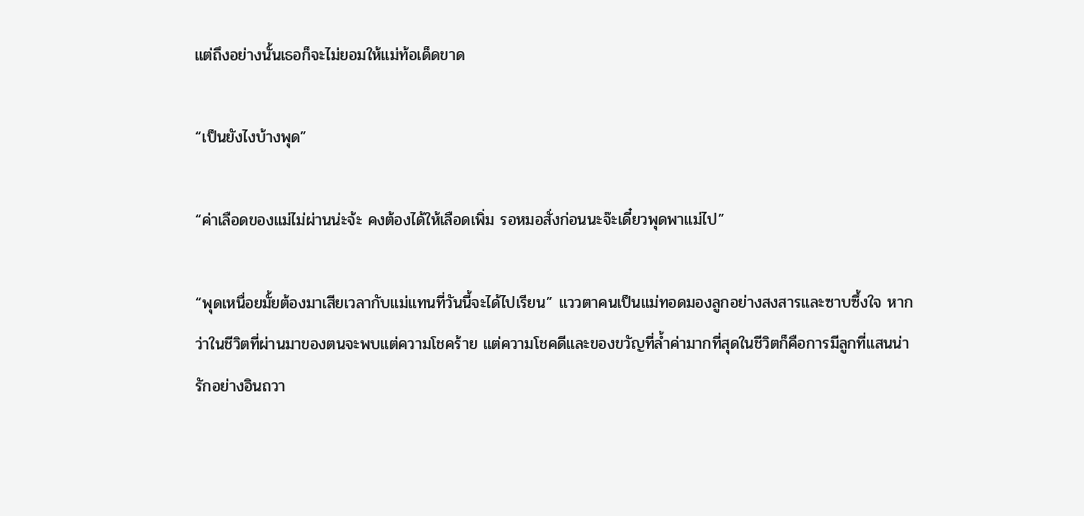แต่ถึงอย่างนั้นเธอก็จะไม่ยอมให้แม่ท้อเด็ดขาด

“เป็นยังไงบ้างพุด”

“ค่าเลือดของแม่ไม่ผ่านน่ะจ้ะ คงต้องได้ให้เลือดเพิ่ม รอหมอสั่งก่อนนะจ๊ะเดี๋ยวพุดพาแม่ไป”

“พุดเหนื่อยมั้ยต้องมาเสียเวลากับแม่แทนที่วันนี้จะได้ไปเรียน” แววตาคนเป็นแม่ทอดมองลูกอย่างสงสารและซาบซึ้งใจ หากว่าในชีวิตที่ผ่านมาของตนจะพบแต่ความโชคร้าย แต่ความโชคดีและของขวัญที่ล้ำค่ามากที่สุดในชีวิตก็คือการมีลูกที่แสนน่ารักอย่างอินถวา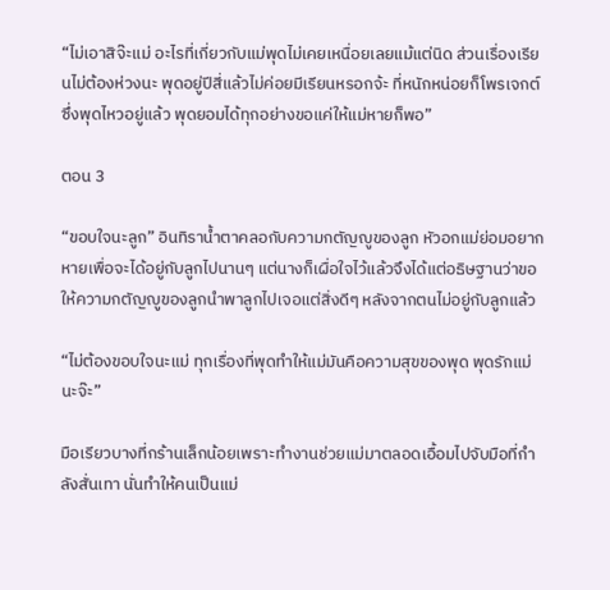“ไม่เอาสิจ๊ะแม่ อะไรที่เกี่ยวกับแม่พุดไม่เคยเหนื่อยเลยแม้แต่นิด ส่วนเรื่องเรียนไม่ต้องห่วงนะ พุดอยู่ปีสี่แล้วไม่ค่อยมีเรียนหรอกจ้ะ ที่หนักหน่อยก็โพรเจกต์ซึ่งพุดไหวอยู่แล้ว พุดยอมได้ทุกอย่างขอแค่ให้แม่หายก็พอ”

ตอน 3

“ขอบใจนะลูก” อินทิราน้ำตาคลอกับความกตัญญูของลูก หัวอกแม่ย่อมอยากหายเพื่อจะได้อยู่กับลูกไปนานๆ แต่นางก็เผื่อใจไว้แล้วจึงได้แต่อธิษฐานว่าขอให้ความกตัญญูของลูกนำพาลูกไปเจอแต่สิ่งดีๆ หลังจากตนไม่อยู่กับลูกแล้ว

“ไม่ต้องขอบใจนะแม่ ทุกเรื่องที่พุดทำให้แม่มันคือความสุขของพุด พุดรักแม่นะจ๊ะ”

มือเรียวบางที่กร้านเล็กน้อยเพราะทำงานช่วยแม่มาตลอดเอื้อมไปจับมือที่กำลังสั่นเทา นั่นทำให้คนเป็นแม่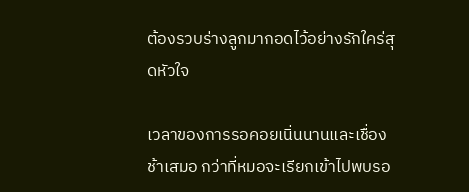ต้องรวบร่างลูกมากอดไว้อย่างรักใคร่สุดหัวใจ

เวลาของการรอคอยเนิ่นนานและเชื่องช้าเสมอ กว่าที่หมอจะเรียกเข้าไปพบรอ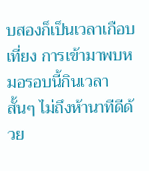บสองก็เป็นเวลาเกือบเที่ยง การเข้ามาพบหมอรอบนี้กินเวลาสั้นๆ ไม่ถึงห้านาทีดีด้วย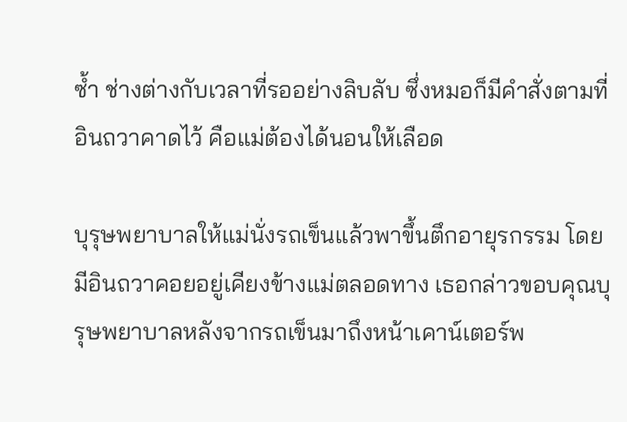ซ้ำ ช่างต่างกับเวลาที่รออย่างลิบลับ ซึ่งหมอก็มีคำสั่งตามที่อินถวาคาดไว้ คือแม่ต้องได้นอนให้เลือด

บุรุษพยาบาลให้แม่นั่งรถเข็นแล้วพาขึ้นตึกอายุรกรรม โดยมีอินถวาคอยอยู่เคียงข้างแม่ตลอดทาง เธอกล่าวขอบคุณบุรุษพยาบาลหลังจากรถเข็นมาถึงหน้าเคาน์เตอร์พ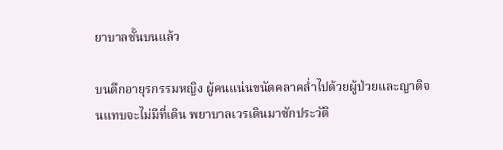ยาบาลชั้นบนแล้ว

บนตึกอายุรกรรมหญิง ผู้คนแน่นขนัดคลาคล่ำไปด้วยผู้ป่วยและญาติจนแทบจะไม่มีที่เดิน พยาบาลเวรเดินมาซักประวัติ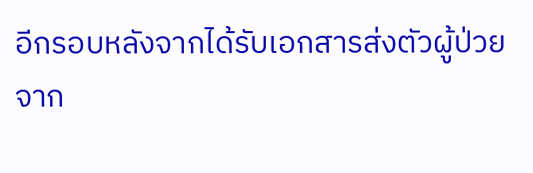อีกรอบหลังจากได้รับเอกสารส่งตัวผู้ป่วยจาก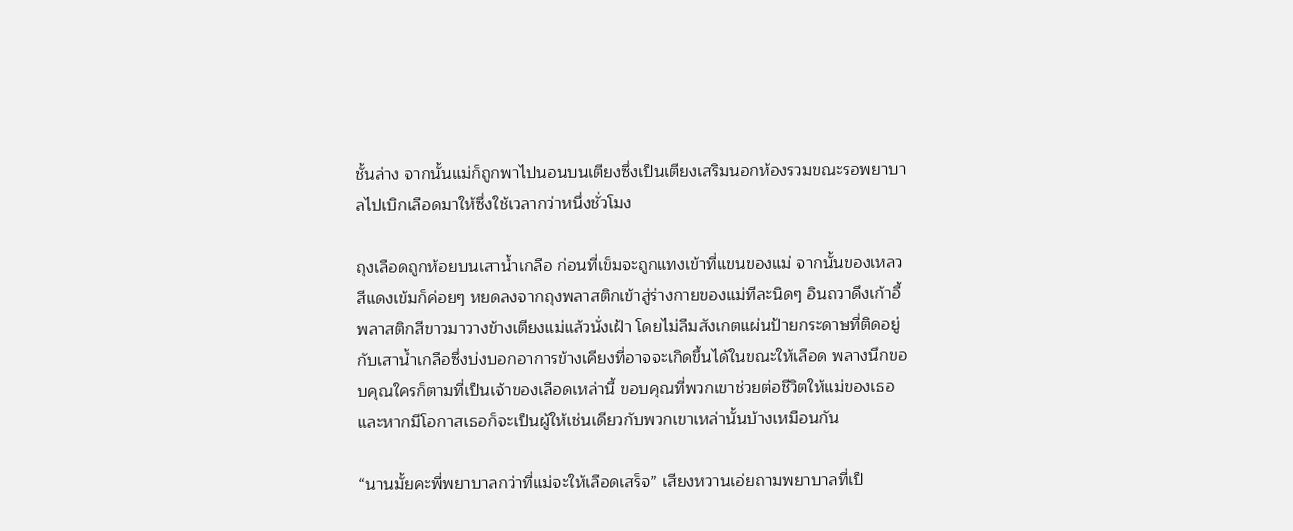ชั้นล่าง จากนั้นแม่ก็ถูกพาไปนอนบนเตียงซึ่งเป็นเตียงเสริมนอกห้องรวมขณะรอพยาบาลไปเบิกเลือดมาให้ซึ่งใช้เวลากว่าหนึ่งชั่วโมง

ถุงเลือดถูกห้อยบนเสาน้ำเกลือ ก่อนที่เข็มจะถูกแทงเข้าที่แขนของแม่ จากนั้นของเหลวสีแดงเข้มก็ค่อยๆ หยดลงจากถุงพลาสติกเข้าสู่ร่างกายของแม่ทีละนิดๆ อินถวาดึงเก้าอี้พลาสติกสีขาวมาวางข้างเตียงแม่แล้วนั่งเฝ้า โดยไม่ลืมสังเกตแผ่นป้ายกระดาษที่ติดอยู่กับเสาน้ำเกลือซึ่งบ่งบอกอาการข้างเคียงที่อาจจะเกิดขึ้นได้ในขณะให้เลือด พลางนึกขอบคุณใครก็ตามที่เป็นเจ้าของเลือดเหล่านี้ ขอบคุณที่พวกเขาช่วยต่อชีวิตให้แม่ของเธอ และหากมีโอกาสเธอก็จะเป็นผู้ให้เช่นเดียวกับพวกเขาเหล่านั้นบ้างเหมือนกัน

“นานมั้ยคะพี่พยาบาลกว่าที่แม่จะให้เลือดเสร็จ” เสียงหวานเอ่ยถามพยาบาลที่เป็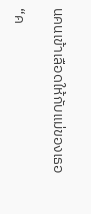นคนเข้าเลือดให้กับแม่ของเธอ

“ค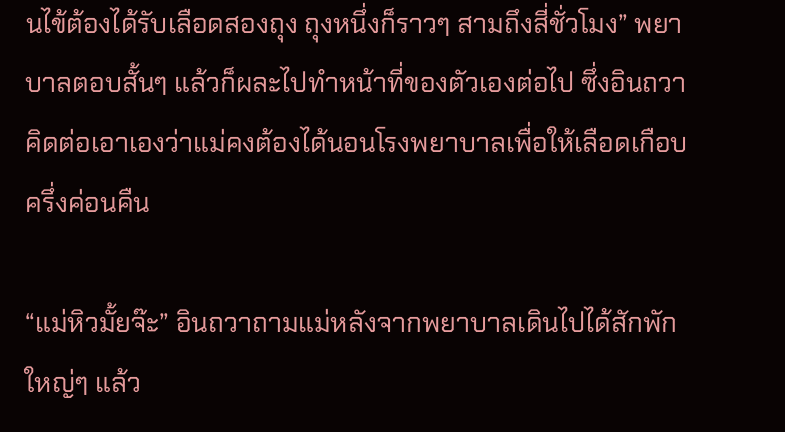นไข้ต้องได้รับเลือดสองถุง ถุงหนึ่งก็ราวๆ สามถึงสี่ชั่วโมง” พยาบาลตอบสั้นๆ แล้วก็ผละไปทำหน้าที่ของตัวเองต่อไป ซึ่งอินถวาคิดต่อเอาเองว่าแม่คงต้องได้นอนโรงพยาบาลเพื่อให้เลือดเกือบครึ่งค่อนคืน

“แม่หิวมั้ยจ๊ะ” อินถวาถามแม่หลังจากพยาบาลเดินไปได้สักพักใหญ่ๆ แล้ว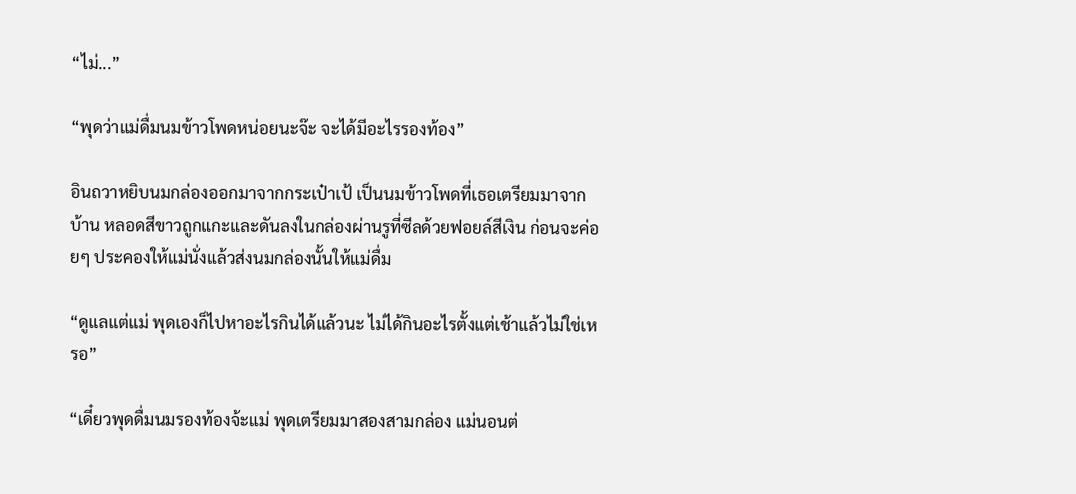“ไม่...”

“พุดว่าแม่ดื่มนมข้าวโพดหน่อยนะจ๊ะ จะได้มีอะไรรองท้อง”

อินถวาหยิบนมกล่องออกมาจากกระเป๋าเป้ เป็นนมข้าวโพดที่เธอเตรียมมาจากบ้าน หลอดสีขาวถูกแกะและดันลงในกล่องผ่านรูที่ซีลด้วยฟอยล์สีเงิน ก่อนจะค่อยๆ ประคองให้แม่นั่งแล้วส่งนมกล่องนั้นให้แม่ดื่ม

“ดูแลแต่แม่ พุดเองก็ไปหาอะไรกินได้แล้วนะ ไม่ได้กินอะไรตั้งแต่เช้าแล้วไม่ใช่เหรอ”

“เดี๋ยวพุดดื่มนมรองท้องจ้ะแม่ พุดเตรียมมาสองสามกล่อง แม่นอนต่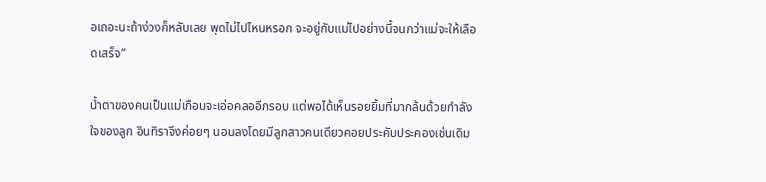อเถอะนะถ้าง่วงก็หลับเลย พุดไม่ไปไหนหรอก จะอยู่กับแม่ไปอย่างนี้จนกว่าแม่จะให้เลือดเสร็จ”

น้ำตาของคนเป็นแม่เกือบจะเอ่อคลออีกรอบ แต่พอได้เห็นรอยยิ้มที่มากล้นด้วยกำลังใจของลูก อินทิราจึงค่อยๆ นอนลงโดยมีลูกสาวคนเดียวคอยประคับประคองเช่นเดิม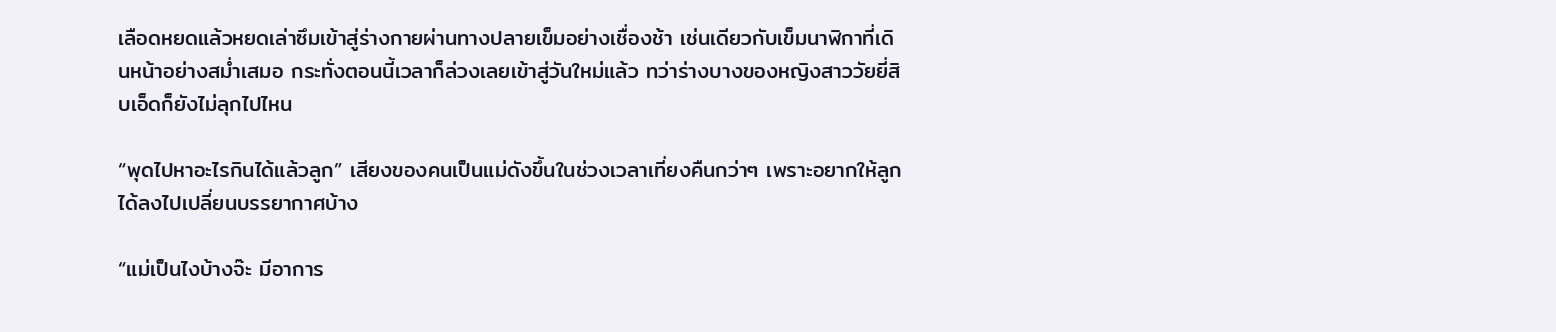เลือดหยดแล้วหยดเล่าซึมเข้าสู่ร่างกายผ่านทางปลายเข็มอย่างเชื่องช้า เช่นเดียวกับเข็มนาฬิกาที่เดินหน้าอย่างสม่ำเสมอ กระทั่งตอนนี้เวลาก็ล่วงเลยเข้าสู่วันใหม่แล้ว ทว่าร่างบางของหญิงสาววัยยี่สิบเอ็ดก็ยังไม่ลุกไปไหน

“พุดไปหาอะไรกินได้แล้วลูก” เสียงของคนเป็นแม่ดังขึ้นในช่วงเวลาเที่ยงคืนกว่าๆ เพราะอยากให้ลูกได้ลงไปเปลี่ยนบรรยากาศบ้าง

“แม่เป็นไงบ้างจ๊ะ มีอาการ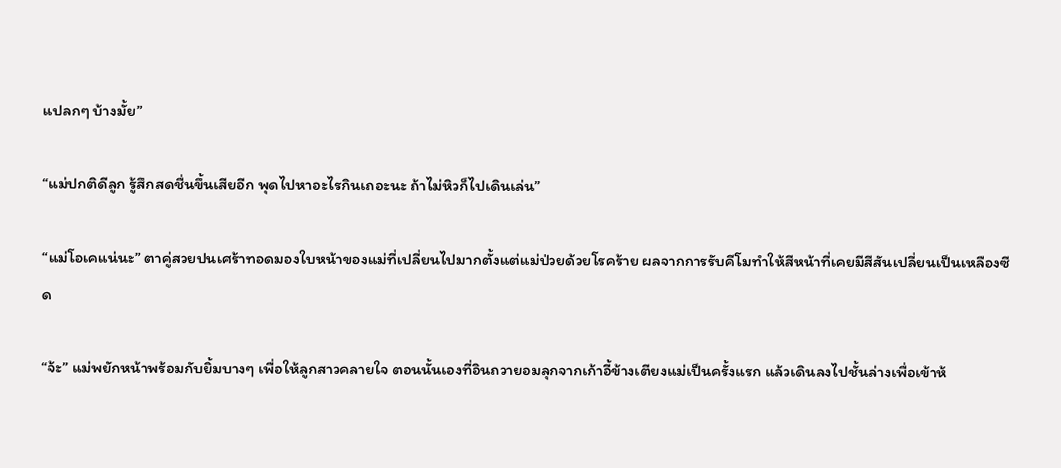แปลกๆ บ้างมั้ย”

“แม่ปกติดีลูก รู้สึกสดชื่นขึ้นเสียอีก พุดไปหาอะไรกินเถอะนะ ถ้าไม่หิวก็ไปเดินเล่น”

“แม่โอเคแน่นะ” ตาคู่สวยปนเศร้าทอดมองใบหน้าของแม่ที่เปลี่ยนไปมากตั้งแต่แม่ป่วยด้วยโรคร้าย ผลจากการรับคีโมทำให้สีหน้าที่เคยมีสีสันเปลี่ยนเป็นเหลืองซีด

“จ้ะ” แม่พยักหน้าพร้อมกับยิ้มบางๆ เพื่อให้ลูกสาวคลายใจ ตอนนั้นเองที่อินถวายอมลุกจากเก้าอี้ข้างเตียงแม่เป็นครั้งแรก แล้วเดินลงไปชั้นล่างเพื่อเข้าห้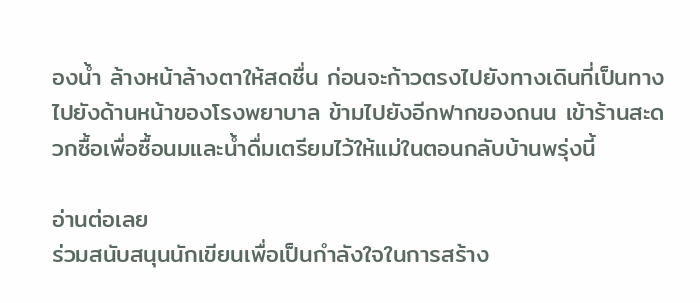องน้ำ ล้างหน้าล้างตาให้สดชื่น ก่อนจะก้าวตรงไปยังทางเดินที่เป็นทางไปยังด้านหน้าของโรงพยาบาล ข้ามไปยังอีกฟากของถนน เข้าร้านสะดวกซื้อเพื่อซื้อนมและน้ำดื่มเตรียมไว้ให้แม่ในตอนกลับบ้านพรุ่งนี้

อ่านต่อเลย
ร่วมสนับสนุนนักเขียนเพื่อเป็นกำลังใจในการสร้าง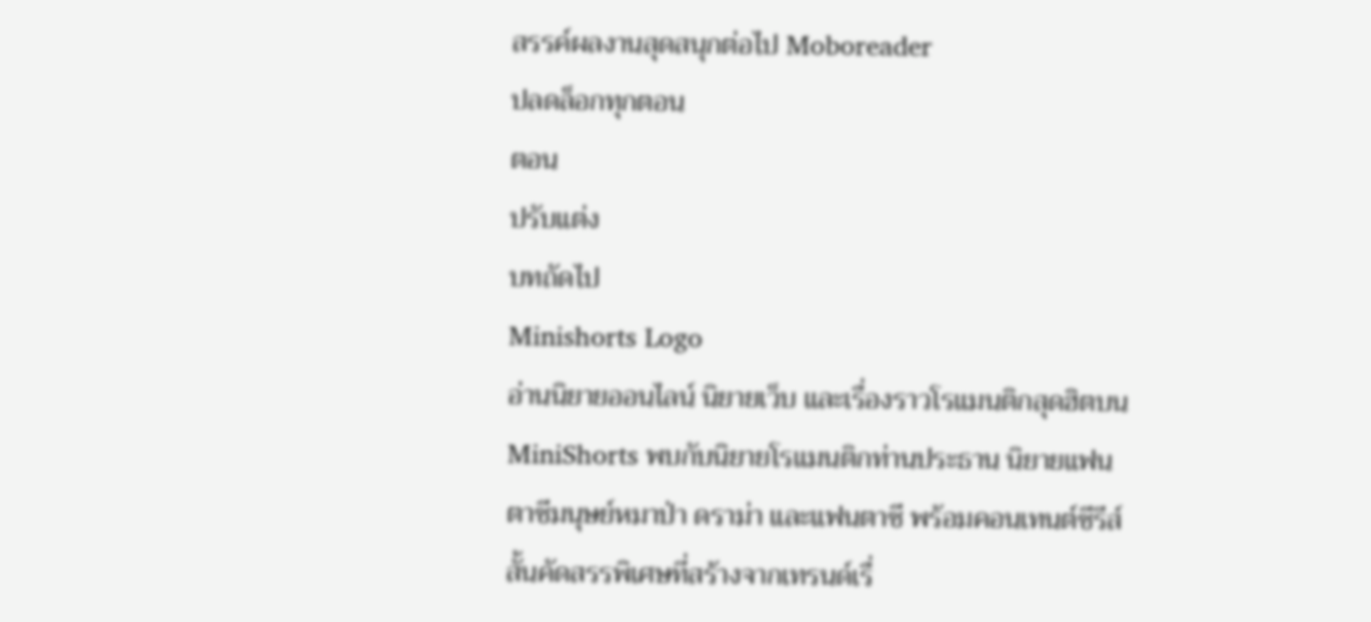สรรค์ผลงานสุดสนุกต่อไป Moboreader
ปลดล็อกทุกตอน
ตอน
ปรับแต่ง
บทถัดไป
Minishorts Logo
อ่านนิยายออนไลน์ นิยายเว็บ และเรื่องราวโรแมนติกสุดฮิตบน MiniShorts พบกับนิยายโรแมนติกท่านประธาน นิยายแฟนตาซีมนุษย์หมาป่า ดราม่า และแฟนตาซี พร้อมคอนเทนต์ซีรีส์สั้นคัดสรรพิเศษที่สร้างจากเทรนด์เรื่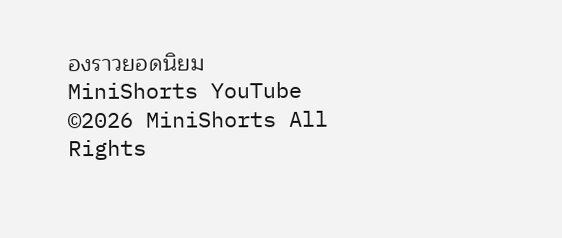องราวยอดนิยม
MiniShorts YouTube
©2026 MiniShorts All Rights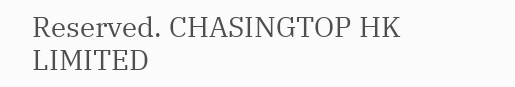Reserved. CHASINGTOP HK LIMITED